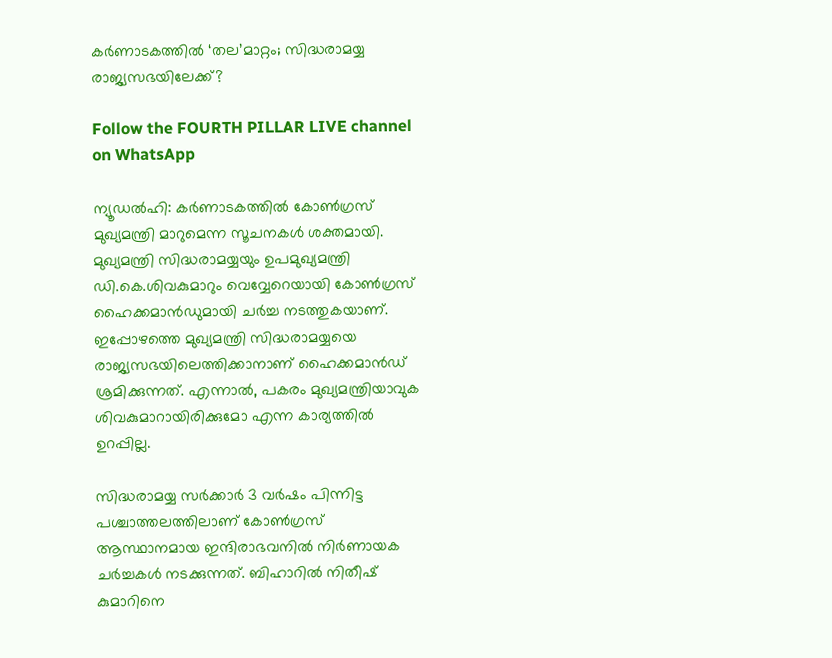കർണാടകത്തിൽ ‘തല’മാറ്റം; സിദ്ധരാമയ്യ രാജ്യസഭയിലേക്ക്?

Follow the FOURTH PILLAR LIVE channel on WhatsApp

ന്യൂഡല്‍ഹി: കര്‍ണാടകത്തിൽ കോൺഗ്രസ് മുഖ്യമന്ത്രി മാറുമെന്ന സൂചനകൾ ശക്തമായി. മുഖ്യമന്ത്രി സിദ്ധരാമയ്യയും ഉപമുഖ്യമന്ത്രി ഡി.കെ.ശിവകുമാറും വെവ്വേറെയായി കോൺഗ്രസ് ഹൈക്കമാൻഡുമായി ചർച്ച നടത്തുകയാണ്. ഇപ്പോഴത്തെ മുഖ്യമന്ത്രി സിദ്ധരാമയ്യയെ രാജ്യസഭയിലെത്തിക്കാനാണ് ഹൈക്കമാൻഡ് ശ്രമിക്കുന്നത്. എന്നാൽ, പകരം മുഖ്യമന്ത്രിയാവുക ശിവകുമാറായിരിക്കുമോ എന്ന കാര്യത്തിൽ ഉറപ്പില്ല.

സിദ്ധരാമയ്യ സർക്കാർ 3 വർഷം പിന്നിട്ട പശ്ചാത്തലത്തിലാണ് കോൺഗ്രസ് ആസ്ഥാനമായ ഇന്ദിരാഭവനിൽ നിർണായക ചർച്ചകൾ നടക്കുന്നത്. ബിഹാറിൽ നിതീഷ് കുമാറിനെ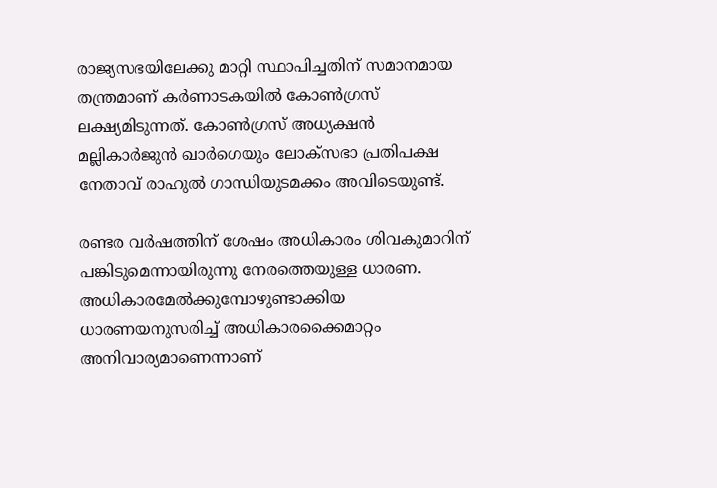രാജ്യസഭയിലേക്കു മാറ്റി സ്ഥാപിച്ചതിന് സമാനമായ തന്ത്രമാണ് കർണാടകയിൽ കോൺഗ്രസ് ലക്ഷ്യമിടുന്നത്. കോൺഗ്രസ് അധ്യക്ഷൻ മല്ലികാർജുൻ ഖാർഗെയും ലോക്‌സഭാ പ്രതിപക്ഷ നേതാവ് രാഹുൽ ഗാന്ധിയുടമക്കം അവിടെയുണ്ട്.

രണ്ടര വർഷത്തിന് ശേഷം അധികാരം ശിവകുമാറിന് പങ്കിടുമെന്നായിരുന്നു നേരത്തെയുള്ള ധാരണ. അധികാരമേൽക്കുമ്പോഴുണ്ടാക്കിയ ധാരണയനുസരിച്ച് അധികാരക്കൈമാറ്റം അനിവാര്യമാണെന്നാണ്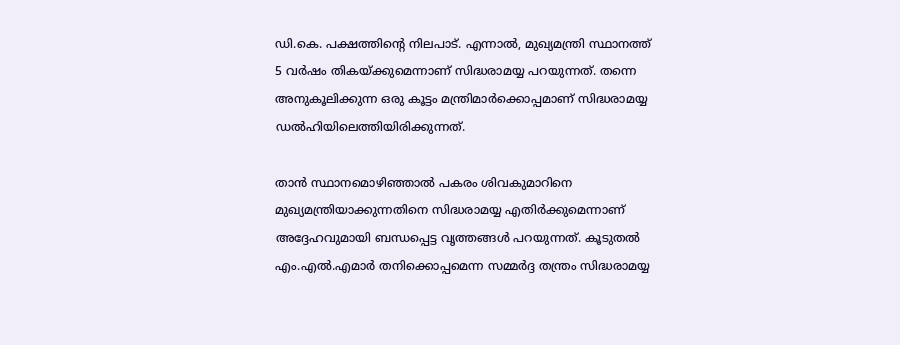ഡി.കെ. പക്ഷത്തിൻ്റെ നിലപാട്. എന്നാൽ, മുഖ്യമന്ത്രി സ്ഥാനത്ത് 5 വർഷം തികയ്ക്കുമെന്നാണ് സിദ്ധരാമയ്യ പറയുന്നത്. തന്നെ അനുകൂലിക്കുന്ന ഒരു കൂട്ടം മന്ത്രിമാർക്കൊപ്പമാണ് സിദ്ധരാമയ്യ ഡൽഹിയിലെത്തിയിരിക്കുന്നത്.

താൻ സ്ഥാനമൊഴിഞ്ഞാൽ പകരം ശിവകുമാറിനെ മുഖ്യമന്ത്രിയാക്കുന്നതിനെ സിദ്ധരാമയ്യ എതിർക്കുമെന്നാണ് അദ്ദേഹവുമായി ബന്ധപ്പെട്ട വൃത്തങ്ങൾ പറയുന്നത്. കൂടുതൽ എം.എൽ.എമാർ തനിക്കൊപ്പമെന്ന സമ്മർദ്ദ തന്ത്രം സിദ്ധരാമയ്യ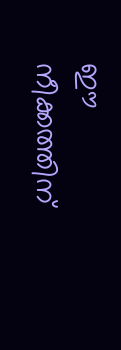ഈ നീക്കത്തിന്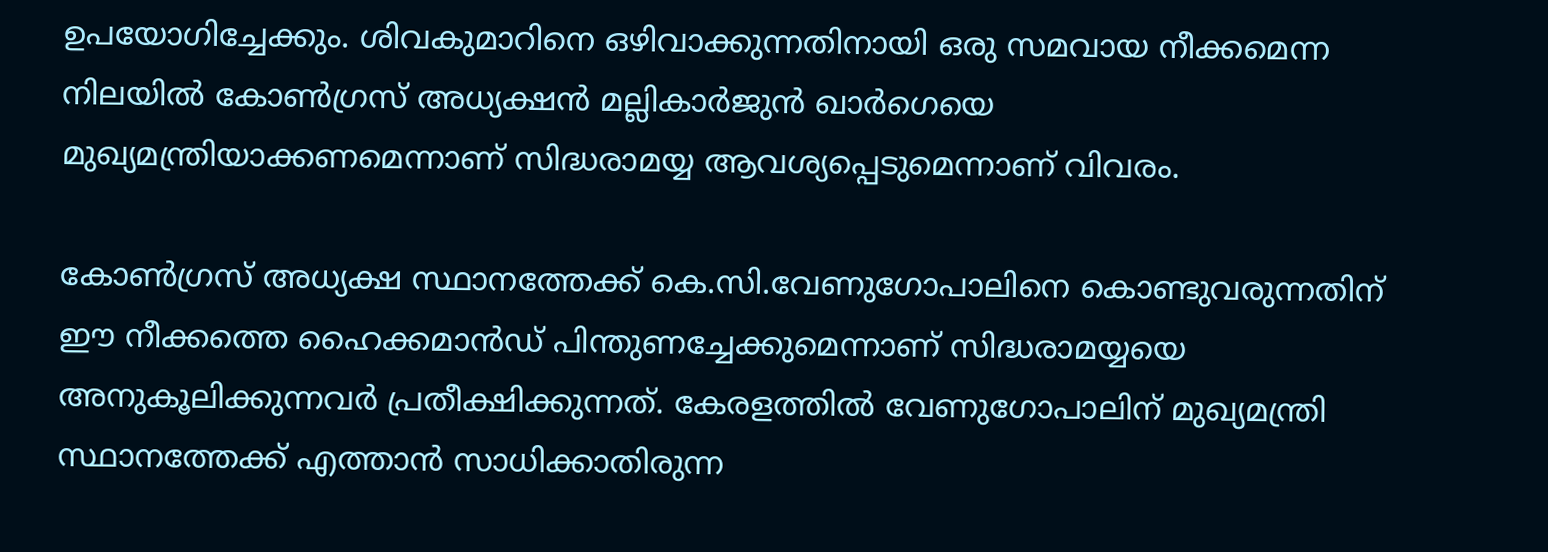ഉപയോഗിച്ചേക്കും. ശിവകുമാറിനെ ഒഴിവാക്കുന്നതിനായി ഒരു സമവായ നീക്കമെന്ന നിലയിൽ കോൺഗ്രസ് അധ്യക്ഷൻ മല്ലികാർജുൻ ഖാർഗെയെ മുഖ്യമന്ത്രിയാക്കണമെന്നാണ് സിദ്ധരാമയ്യ ആവശ്യപ്പെടുമെന്നാണ് വിവരം.

കോൺഗ്രസ് അധ്യക്ഷ സ്ഥാനത്തേക്ക് കെ.സി.വേണുഗോപാലിനെ കൊണ്ടുവരുന്നതിന് ഈ നീക്കത്തെ ഹൈക്കമാൻഡ് പിന്തുണച്ചേക്കുമെന്നാണ് സിദ്ധരാമയ്യയെ അനുകൂലിക്കുന്നവർ പ്രതീക്ഷിക്കുന്നത്. കേരളത്തിൽ വേണുഗോപാലിന് മുഖ്യമന്ത്രി സ്ഥാനത്തേക്ക് എത്താൻ സാധിക്കാതിരുന്ന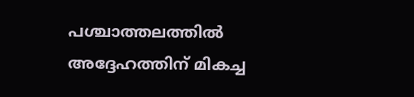പശ്ചാത്തലത്തിൽ അദ്ദേഹത്തിന് മികച്ച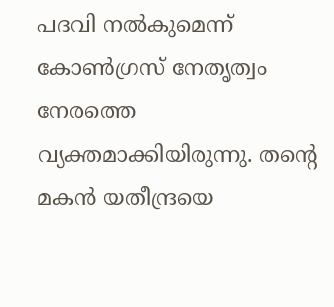പദവി നൽകുമെന്ന് കോൺഗ്രസ് നേതൃത്വം നേരത്തെ വ്യക്തമാക്കിയിരുന്നു. തൻ്റെ മകൻ യതീന്ദ്രയെ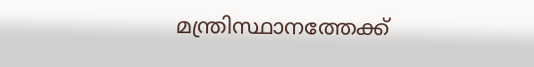മന്ത്രിസ്ഥാനത്തേക്ക്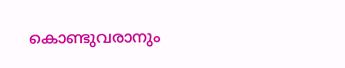കൊണ്ടുവരാനും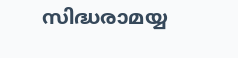സിദ്ധരാമയ്യ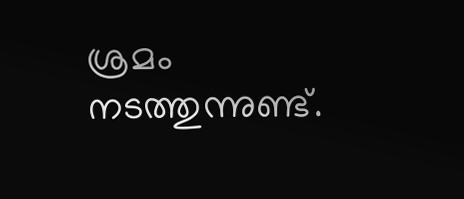ശ്രമം നടത്തുന്നുണ്ട്.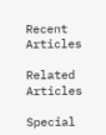Recent Articles

Related Articles

Special